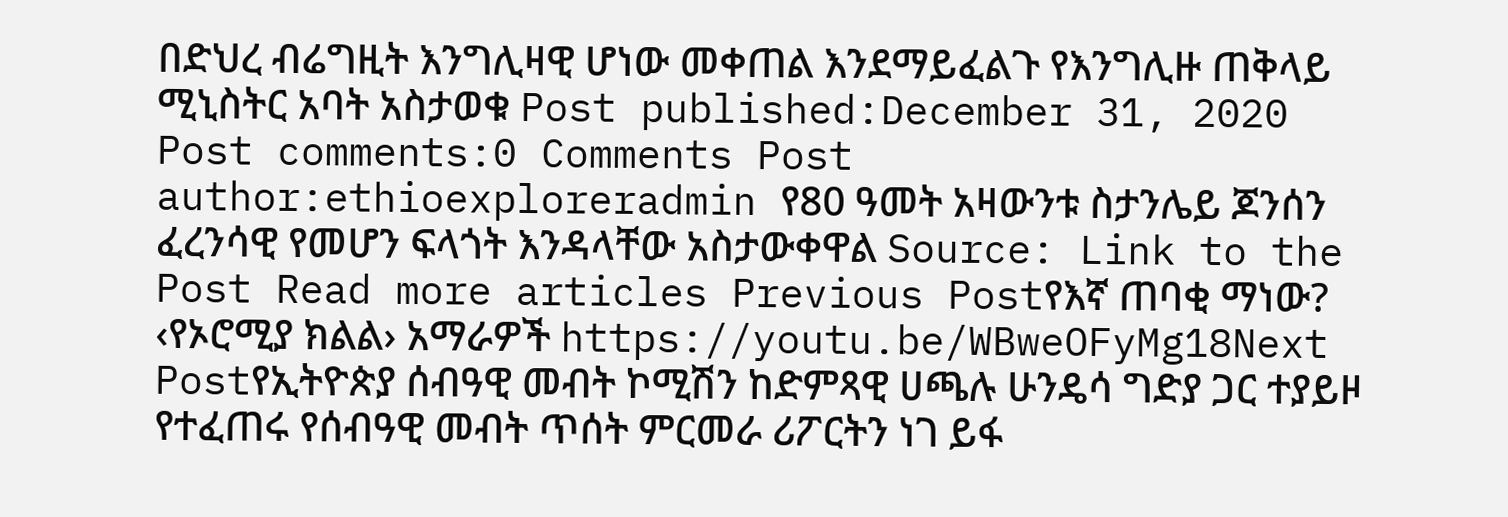በድህረ ብሬግዚት እንግሊዛዊ ሆነው መቀጠል እንደማይፈልጉ የእንግሊዙ ጠቅላይ ሚኒስትር አባት አስታወቁ Post published:December 31, 2020 Post comments:0 Comments Post author:ethioexploreradmin የ80 ዓመት አዛውንቱ ስታንሌይ ጆንሰን ፈረንሳዊ የመሆን ፍላጎት እንዳላቸው አስታውቀዋል Source: Link to the Post Read more articles Previous Postየእኛ ጠባቂ ማነው? ‹የኦሮሚያ ክልል› አማራዎች https://youtu.be/WBweOFyMg18Next Postየኢትዮጵያ ሰብዓዊ መብት ኮሚሽን ከድምጻዊ ሀጫሉ ሁንዴሳ ግድያ ጋር ተያይዞ የተፈጠሩ የሰብዓዊ መብት ጥሰት ምርመራ ሪፖርትን ነገ ይፋ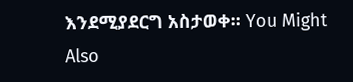እንደሚያደርግ አስታወቀ። You Might Also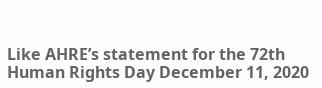Like AHRE’s statement for the 72th Human Rights Day December 11, 2020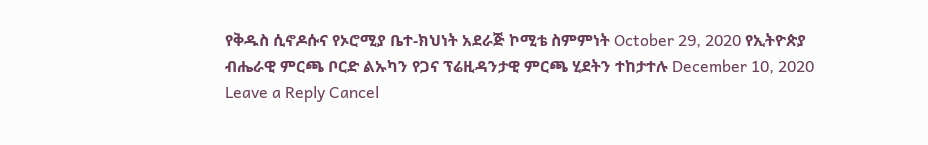የቅዱስ ሲኖዶሱና የኦሮሚያ ቤተ-ክህነት አደራጅ ኮሚቴ ስምምነት October 29, 2020 የኢትዮጵያ ብሔራዊ ምርጫ ቦርድ ልኡካን የጋና ፕሬዚዳንታዊ ምርጫ ሂደትን ተከታተሉ December 10, 2020 Leave a Reply Cancel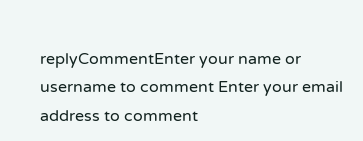replyCommentEnter your name or username to comment Enter your email address to comment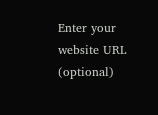Enter your website URL (optional)